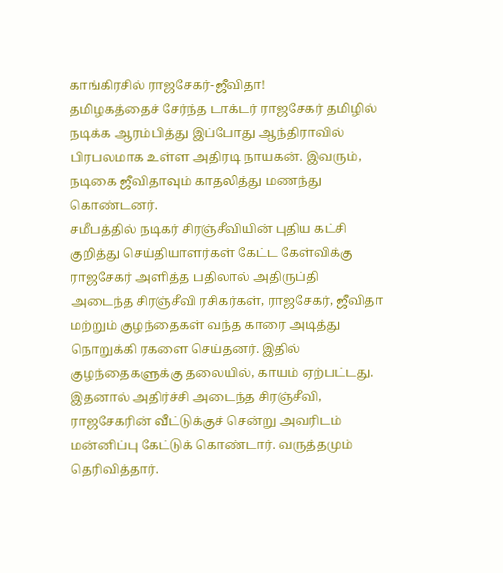காங்கிரசில் ராஜசேகர்-ஜீவிதா!
தமிழகத்தைச் சேர்ந்த டாக்டர் ராஜசேகர் தமிழில் நடிக்க ஆரம்பித்து இப்போது ஆந்திராவில் பிரபலமாக உள்ள அதிரடி நாயகன். இவரும், நடிகை ஜீவிதாவும் காதலித்து மணந்து கொண்டனர்.
சமீபத்தில் நடிகர் சிரஞ்சீவியின் புதிய கட்சி குறித்து செய்தியாளர்கள் கேட்ட கேள்விக்கு ராஜசேகர் அளித்த பதிலால் அதிருப்தி அடைந்த சிரஞ்சீவி ரசிகர்கள், ராஜசேகர், ஜீவிதா மற்றும் குழந்தைகள் வந்த காரை அடித்து நொறுக்கி ரகளை செய்தனர். இதில் குழந்தைகளுக்கு தலையில், காயம் ஏற்பட்டது.
இதனால் அதிர்ச்சி அடைந்த சிரஞ்சீவி, ராஜசேகரின் வீட்டுக்குச் சென்று அவரிடம் மன்னிப்பு கேட்டுக் கொண்டார். வருத்தமும் தெரிவித்தார்.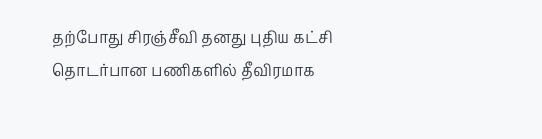தற்போது சிரஞ்சீவி தனது புதிய கட்சி தொடர்பான பணிகளில் தீவிரமாக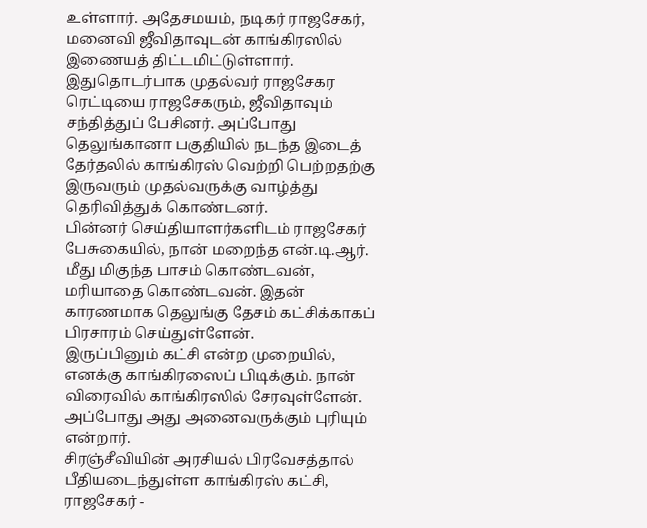உள்ளார். அதேசமயம், நடிகர் ராஜசேகர், மனைவி ஜீவிதாவுடன் காங்கிரஸில் இணையத் திட்டமிட்டுள்ளார்.
இதுதொடர்பாக முதல்வர் ராஜசேகர ரெட்டியை ராஜசேகரும், ஜீவிதாவும் சந்தித்துப் பேசினர். அப்போது தெலுங்கானா பகுதியில் நடந்த இடைத் தேர்தலில் காங்கிரஸ் வெற்றி பெற்றதற்கு இருவரும் முதல்வருக்கு வாழ்த்து தெரிவித்துக் கொண்டனர்.
பின்னர் செய்தியாளர்களிடம் ராஜசேகர் பேசுகையில், நான் மறைந்த என்.டி.ஆர். மீது மிகுந்த பாசம் கொண்டவன், மரியாதை கொண்டவன். இதன் காரணமாக தெலுங்கு தேசம் கட்சிக்காகப் பிரசாரம் செய்துள்ளேன்.
இருப்பினும் கட்சி என்ற முறையில், எனக்கு காங்கிரஸைப் பிடிக்கும். நான் விரைவில் காங்கிரஸில் சேரவுள்ளேன். அப்போது அது அனைவருக்கும் புரியும் என்றார்.
சிரஞ்சீவியின் அரசியல் பிரவேசத்தால் பீதியடைந்துள்ள காங்கிரஸ் கட்சி, ராஜசேகர் -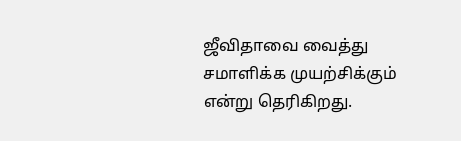ஜீவிதாவை வைத்து சமாளிக்க முயற்சிக்கும் என்று தெரிகிறது.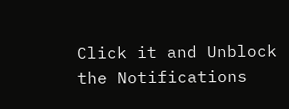Click it and Unblock the Notifications